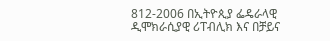812-2006 በኢትዮጲያ ፌዴራላዊ ዲሞክራሲያዊ ሪፐብሊክ እና በቻይና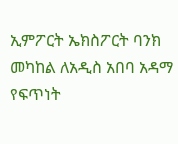ኢምፖርት ኤክስፖርት ባንክ መካከል ለአዲስ አበባ አዳማ የፍጥነት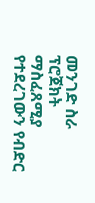መንገድ ስራ ፕሮጀክት ማስፈጸሚያ የተደረገውን የብድር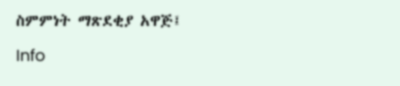ስምምነት ማጽደቂያ አዋጅ፤

Info